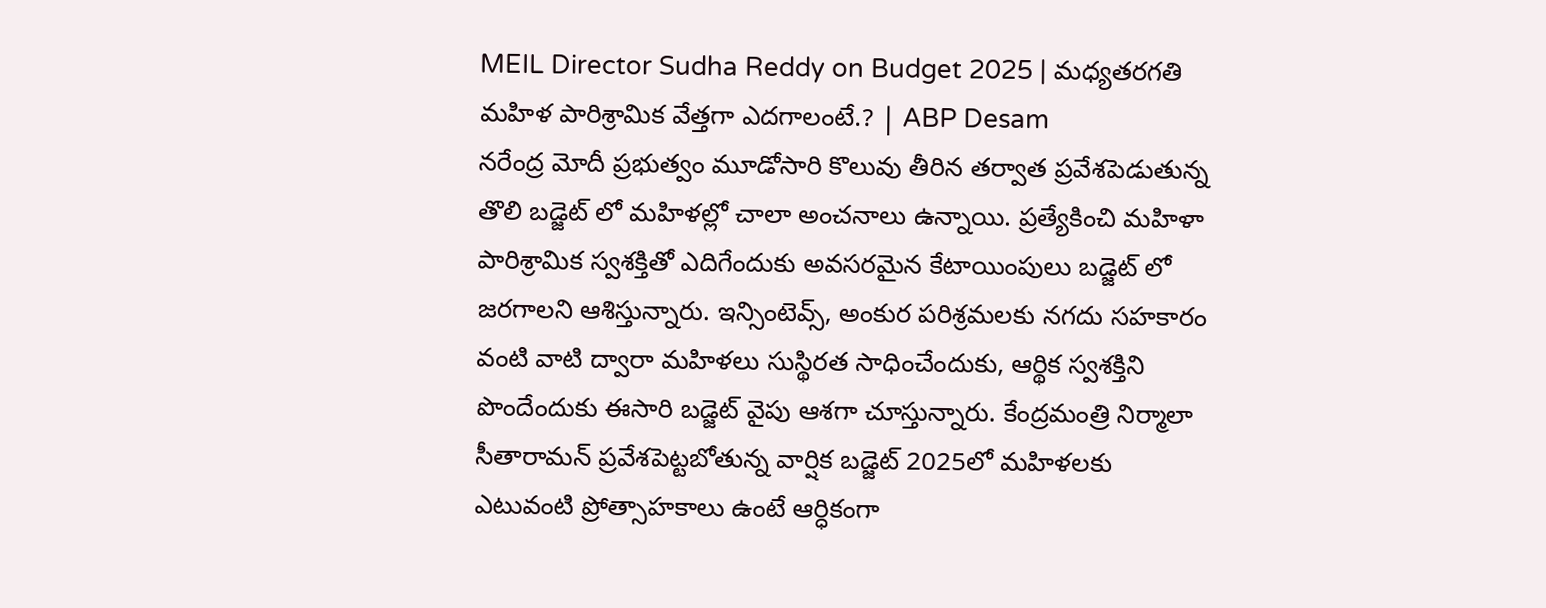MEIL Director Sudha Reddy on Budget 2025 | మధ్యతరగతి మహిళ పారిశ్రామిక వేత్తగా ఎదగాలంటే.? | ABP Desam
నరేంద్ర మోదీ ప్రభుత్వం మూడోసారి కొలువు తీరిన తర్వాత ప్రవేశపెడుతున్న తొలి బడ్జెట్ లో మహిళల్లో చాలా అంచనాలు ఉన్నాయి. ప్రత్యేకించి మహిళా పారిశ్రామిక స్వశక్తితో ఎదిగేందుకు అవసరమైన కేటాయింపులు బడ్జెట్ లో జరగాలని ఆశిస్తున్నారు. ఇన్సింటెవ్స్, అంకుర పరిశ్రమలకు నగదు సహకారం వంటి వాటి ద్వారా మహిళలు సుస్థిరత సాధించేందుకు, ఆర్థిక స్వశక్తిని పొందేందుకు ఈసారి బడ్జెట్ వైపు ఆశగా చూస్తున్నారు. కేంద్రమంత్రి నిర్మాలా సీతారామన్ ప్రవేశపెట్టబోతున్న వార్షిక బడ్జెట్ 2025లో మహిళలకు ఎటువంటి ప్రోత్సాహకాలు ఉంటే ఆర్ధికంగా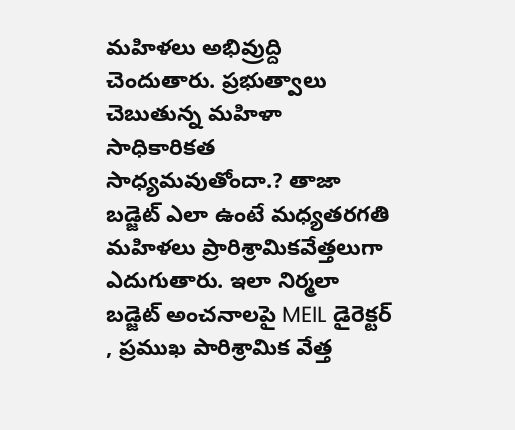మహిళలు అభివ్రుద్ది చెందుతారు. ప్రభుత్వాలు చెబుతున్న మహిళా సాధికారికత సాధ్యమవుతోందా.? తాజా బడ్జెట్ ఎలా ఉంటే మధ్యతరగతి మహిళలు ప్రారిశ్రామికవేత్తలుగా ఎదుగుతారు. ఇలా నిర్మలా బడ్జెట్ అంచనాలపై MEIL డైరెక్టర్ , ప్రముఖ పారిశ్రామిక వేత్త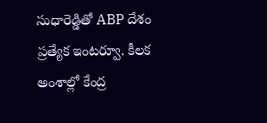సుధారెడ్డితో ABP దేశం ప్రత్యేక ఇంటర్వూ. కీలక అంశాల్లో కేంద్ర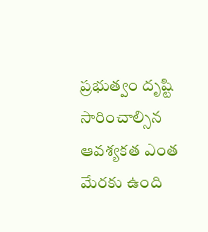ప్రభుత్వం దృష్టి సారించాల్సిన ఆవశ్యకత ఎంత మేరకు ఉంది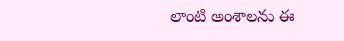లాంటి అంశాలను ఈ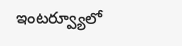ఇంటర్వ్యూలో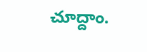చూద్దాం.